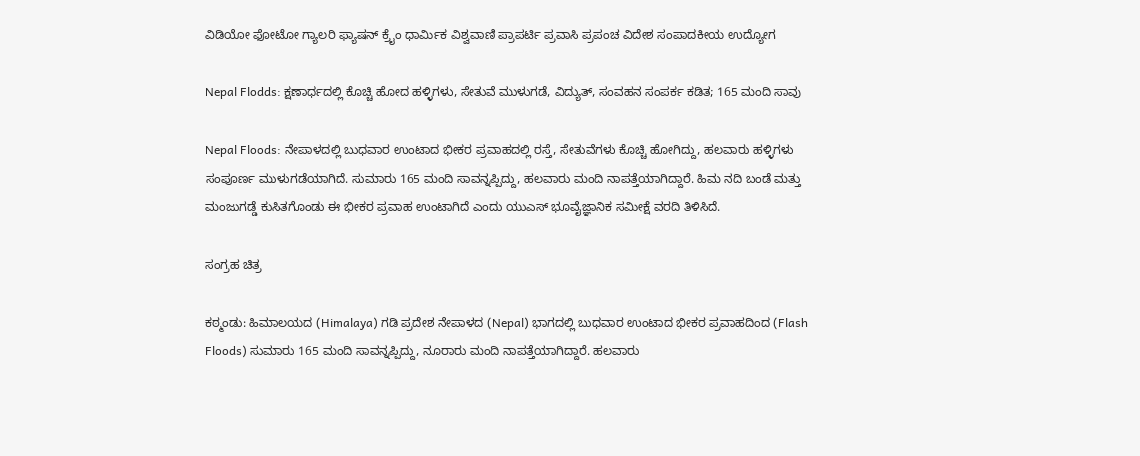ವಿಡಿಯೋ ಫೋಟೋ ಗ್ಯಾಲರಿ ಫ್ಯಾಷನ್ ಕ್ರೈಂ ಧಾರ್ಮಿಕ ವಿಶ್ವವಾಣಿ ಪ್ರಾಪರ್ಟಿ ಪ್ರವಾಸಿ ಪ್ರಪಂಚ ವಿದೇಶ ಸಂಪಾದಕೀಯ ಉದ್ಯೋಗ

Nepal Flodds: ಕ್ಷಣಾರ್ಧದಲ್ಲಿ ಕೊಚ್ಚಿ ಹೋದ ಹಳ್ಳಿಗಳು, ಸೇತುವೆ ಮುಳುಗಡೆ, ವಿದ್ಯುತ್, ಸಂವಹನ ಸಂಪರ್ಕ ಕಡಿತ; 165 ಮಂದಿ ಸಾವು

Nepal Floods: ನೇಪಾಳದಲ್ಲಿ ಬುಧವಾರ ಉಂಟಾದ ಭೀಕರ ಪ್ರವಾಹದಲ್ಲಿ ರಸ್ತೆ, ಸೇತುವೆಗಳು ಕೊಚ್ಚಿ ಹೋಗಿದ್ದು, ಹಲವಾರು ಹಳ್ಳಿಗಳು ಸಂಪೂರ್ಣ ಮುಳುಗಡೆಯಾಗಿದೆ. ಸುಮಾರು 165 ಮಂದಿ ಸಾವನ್ನಪ್ಪಿದ್ದು, ಹಲವಾರು ಮಂದಿ ನಾಪತ್ತೆಯಾಗಿದ್ದಾರೆ. ಹಿಮ ನದಿ ಬಂಡೆ ಮತ್ತು ಮಂಜುಗಡ್ಡೆ ಕುಸಿತಗೊಂಡು ಈ ಭೀಕರ ಪ್ರವಾಹ ಉಂಟಾಗಿದೆ ಎಂದು ಯುಎಸ್ ಭೂವೈಜ್ಞಾನಿಕ ಸಮೀಕ್ಷೆ ವರದಿ ತಿಳಿಸಿದೆ.

ಸಂಗ್ರಹ ಚಿತ್ರ

ಕಠ್ಮಂಡು: ಹಿಮಾಲಯದ (Himalaya) ಗಡಿ ಪ್ರದೇಶ ನೇಪಾಳದ (Nepal) ಭಾಗದಲ್ಲಿ ಬುಧವಾರ ಉಂಟಾದ ಭೀಕರ ಪ್ರವಾಹದಿಂದ (Flash Floods) ಸುಮಾರು 165 ಮಂದಿ ಸಾವನ್ನಪ್ಪಿದ್ದು, ನೂರಾರು ಮಂದಿ ನಾಪತ್ತೆಯಾಗಿದ್ದಾರೆ. ಹಲವಾರು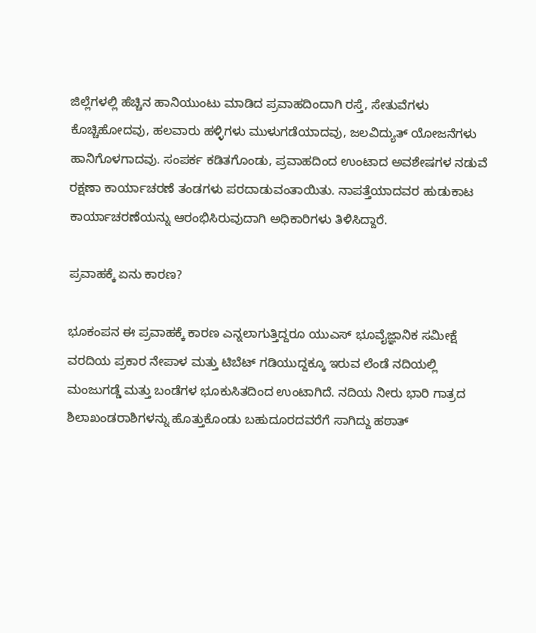ಜಿಲ್ಲೆಗಳಲ್ಲಿ ಹೆಚ್ಚಿನ ಹಾನಿಯುಂಟು ಮಾಡಿದ ಪ್ರವಾಹದಿಂದಾಗಿ ರಸ್ತೆ, ಸೇತುವೆಗಳು ಕೊಚ್ಚಿಹೋದವು, ಹಲವಾರು ಹಳ್ಳಿಗಳು ಮುಳುಗಡೆಯಾದವು, ಜಲವಿದ್ಯುತ್ ಯೋಜನೆಗಳು ಹಾನಿಗೊಳಗಾದವು. ಸಂಪರ್ಕ ಕಡಿತಗೊಂಡು, ಪ್ರವಾಹದಿಂದ ಉಂಟಾದ ಅವಶೇಷಗಳ ನಡುವೆ ರಕ್ಷಣಾ ಕಾರ್ಯಾಚರಣೆ ತಂಡಗಳು ಪರದಾಡುವಂತಾಯಿತು. ನಾಪತ್ತೆಯಾದವರ ಹುಡುಕಾಟ ಕಾರ್ಯಾಚರಣೆಯನ್ನು ಆರಂಭಿಸಿರುವುದಾಗಿ ಅಧಿಕಾರಿಗಳು ತಿಳಿಸಿದ್ದಾರೆ.

ಪ್ರವಾಹಕ್ಕೆ ಏನು ಕಾರಣ?

ಭೂಕಂಪನ ಈ ಪ್ರವಾಹಕ್ಕೆ ಕಾರಣ ಎನ್ನಲಾಗುತ್ತಿದ್ದರೂ ಯುಎಸ್ ಭೂವೈಜ್ಞಾನಿಕ ಸಮೀಕ್ಷೆ ವರದಿಯ ಪ್ರಕಾರ ನೇಪಾಳ ಮತ್ತು ಟಿಬೆಟ್ ಗಡಿಯುದ್ದಕ್ಕೂ ಇರುವ ಲೆಂಡೆ ನದಿಯಲ್ಲಿ ಮಂಜುಗಡ್ಡೆ ಮತ್ತು ಬಂಡೆಗಳ ಭೂಕುಸಿತದಿಂದ ಉಂಟಾಗಿದೆ. ನದಿಯ ನೀರು ಭಾರಿ ಗಾತ್ರದ ಶಿಲಾಖಂಡರಾಶಿಗಳನ್ನು ಹೊತ್ತುಕೊಂಡು ಬಹುದೂರದವರೆಗೆ ಸಾಗಿದ್ದು ಹಠಾತ್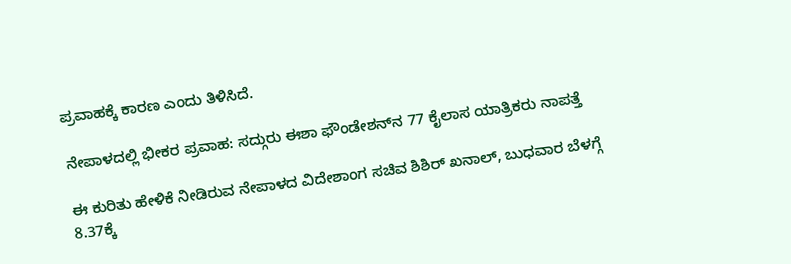ಪ್ರವಾಹಕ್ಕೆ ಕಾರಣ ಎಂದು ತಿಳಿಸಿದೆ.

ನೇಪಾಳದಲ್ಲಿ ಭೀಕರ ಪ್ರವಾಹ: ಸದ್ಗುರು ಈಶಾ ಫೌಂಡೇಶನ್‌ನ 77 ಕೈಲಾಸ ಯಾತ್ರಿಕರು ನಾಪತ್ತೆ

ಈ ಕುರಿತು ಹೇಳಿಕೆ ನೀಡಿರುವ ನೇಪಾಳದ ವಿದೇಶಾಂಗ ಸಚಿವ ಶಿಶಿರ್ ಖನಾಲ್, ಬುಧವಾರ ಬೆಳಗ್ಗೆ 8.37ಕ್ಕೆ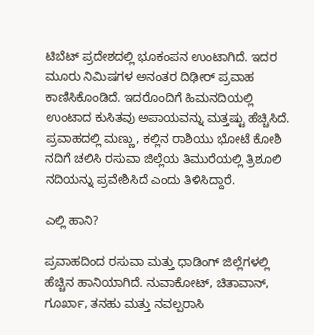ಟಿಬೆಟ್ ಪ್ರದೇಶದಲ್ಲಿ ಭೂಕಂಪನ ಉಂಟಾಗಿದೆ. ಇದರ ಮೂರು ನಿಮಿಷಗಳ ಅನಂತರ ದಿಢೀರ್ ಪ್ರವಾಹ ಕಾಣಿಸಿಕೊಂಡಿದೆ. ಇದರೊಂದಿಗೆ ಹಿಮನದಿಯಲ್ಲಿ ಉಂಟಾದ ಕುಸಿತವು ಅಪಾಯವನ್ನು ಮತ್ತಷ್ಟು ಹೆಚ್ಚಿಸಿದೆ. ಪ್ರವಾಹದಲ್ಲಿ ಮಣ್ಣು, ಕಲ್ಲಿನ ರಾಶಿಯು ಭೋಟೆ ಕೋಶಿ ನದಿಗೆ ಚಲಿಸಿ ರಸುವಾ ಜಿಲ್ಲೆಯ ತಿಮುರೆಯಲ್ಲಿ ತ್ರಿಶೂಲಿ ನದಿಯನ್ನು ಪ್ರವೇಶಿಸಿದೆ ಎಂದು ತಿಳಿಸಿದ್ದಾರೆ.

ಎಲ್ಲಿ ಹಾನಿ?

ಪ್ರವಾಹದಿಂದ ರಸುವಾ ಮತ್ತು ಧಾಡಿಂಗ್ ಜಿಲ್ಲೆಗಳಲ್ಲಿ ಹೆಚ್ಚಿನ ಹಾನಿಯಾಗಿದೆ. ನುವಾಕೋಟ್, ಚಿತಾವಾನ್, ಗೂರ್ಖಾ, ತನಹು ಮತ್ತು ನವಲ್ಪರಾಸಿ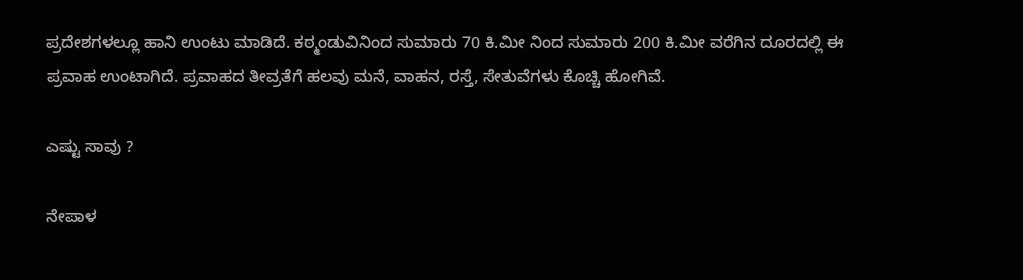ಪ್ರದೇಶಗಳಲ್ಲೂ ಹಾನಿ ಉಂಟು ಮಾಡಿದೆ. ಕಠ್ಮಂಡುವಿನಿಂದ ಸುಮಾರು 70 ಕಿ.ಮೀ ನಿಂದ ಸುಮಾರು 200 ಕಿ.ಮೀ ವರೆಗಿನ ದೂರದಲ್ಲಿ ಈ ಪ್ರವಾಹ ಉಂಟಾಗಿದೆ. ಪ್ರವಾಹದ ತೀವ್ರತೆಗೆ ಹಲವು ಮನೆ, ವಾಹನ, ರಸ್ತೆ, ಸೇತುವೆಗಳು ಕೊಚ್ಚಿ ಹೋಗಿವೆ.

ಎಷ್ಟು ಸಾವು ?

ನೇಪಾಳ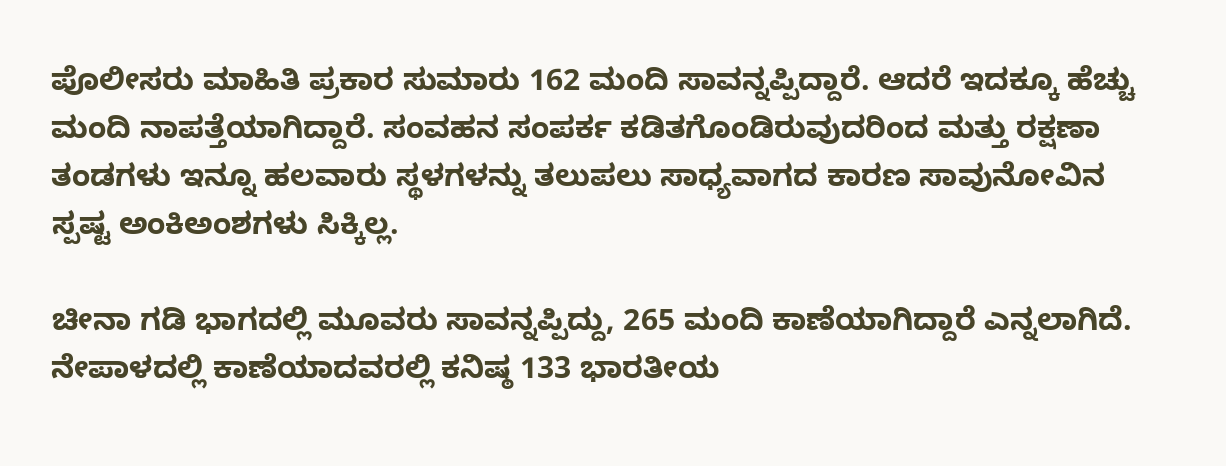ಪೊಲೀಸರು ಮಾಹಿತಿ ಪ್ರಕಾರ ಸುಮಾರು 162 ಮಂದಿ ಸಾವನ್ನಪ್ಪಿದ್ದಾರೆ. ಆದರೆ ಇದಕ್ಕೂ ಹೆಚ್ಚು ಮಂದಿ ನಾಪತ್ತೆಯಾಗಿದ್ದಾರೆ. ಸಂವಹನ ಸಂಪರ್ಕ ಕಡಿತಗೊಂಡಿರುವುದರಿಂದ ಮತ್ತು ರಕ್ಷಣಾ ತಂಡಗಳು ಇನ್ನೂ ಹಲವಾರು ಸ್ಥಳಗಳನ್ನು ತಲುಪಲು ಸಾಧ್ಯವಾಗದ ಕಾರಣ ಸಾವುನೋವಿನ ಸ್ಪಷ್ಟ ಅಂಕಿಅಂಶಗಳು ಸಿಕ್ಕಿಲ್ಲ.

ಚೀನಾ ಗಡಿ ಭಾಗದಲ್ಲಿ ಮೂವರು ಸಾವನ್ನಪ್ಪಿದ್ದು, 265 ಮಂದಿ ಕಾಣೆಯಾಗಿದ್ದಾರೆ ಎನ್ನಲಾಗಿದೆ. ನೇಪಾಳದಲ್ಲಿ ಕಾಣೆಯಾದವರಲ್ಲಿ ಕನಿಷ್ಠ 133 ಭಾರತೀಯ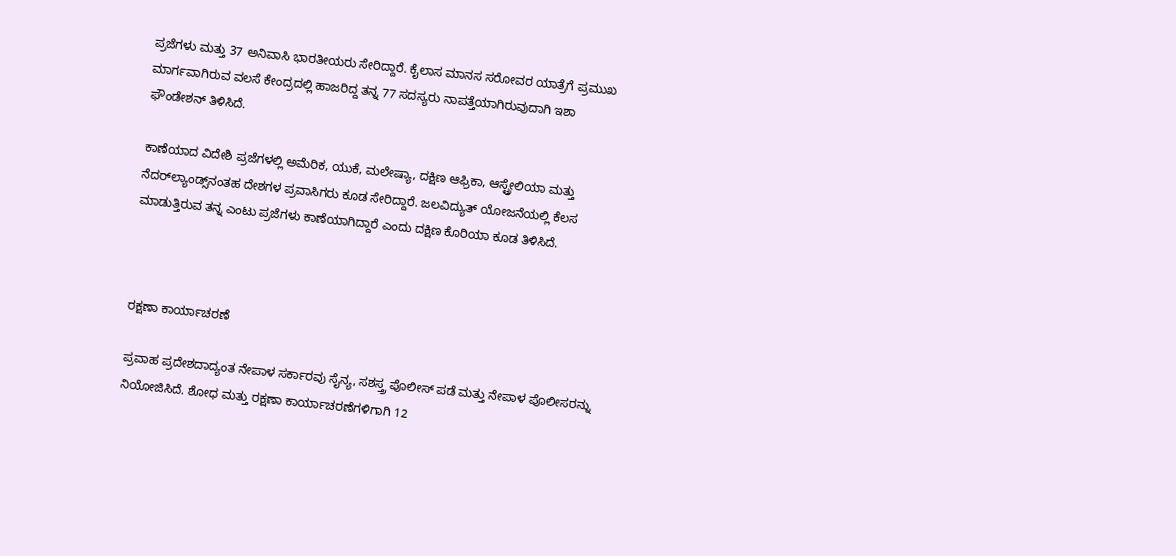ಪ್ರಜೆಗಳು ಮತ್ತು 37 ಅನಿವಾಸಿ ಭಾರತೀಯರು ಸೇರಿದ್ದಾರೆ. ಕೈಲಾಸ ಮಾನಸ ಸರೋವರ ಯಾತ್ರೆಗೆ ಪ್ರಮುಖ ಮಾರ್ಗವಾಗಿರುವ ವಲಸೆ ಕೇಂದ್ರದಲ್ಲಿ ಹಾಜರಿದ್ದ ತನ್ನ 77 ಸದಸ್ಯರು ನಾಪತ್ತೆಯಾಗಿರುವುದಾಗಿ ಇಶಾ ಫೌಂಡೇಶನ್ ತಿಳಿಸಿದೆ.

ಕಾಣೆಯಾದ ವಿದೇಶಿ ಪ್ರಜೆಗಳಲ್ಲಿ ಅಮೆರಿಕ, ಯುಕೆ, ಮಲೇಷ್ಯಾ, ದಕ್ಷಿಣ ಆಫ್ರಿಕಾ, ಆಸ್ಟ್ರೇಲಿಯಾ ಮತ್ತು ನೆದರ್‌ಲ್ಯಾಂಡ್ಸ್‌ನಂತಹ ದೇಶಗಳ ಪ್ರವಾಸಿಗರು ಕೂಡ ಸೇರಿದ್ದಾರೆ. ಜಲವಿದ್ಯುತ್ ಯೋಜನೆಯಲ್ಲಿ ಕೆಲಸ ಮಾಡುತ್ತಿರುವ ತನ್ನ ಎಂಟು ಪ್ರಜೆಗಳು ಕಾಣೆಯಾಗಿದ್ದಾರೆ ಎಂದು ದಕ್ಷಿಣ ಕೊರಿಯಾ ಕೂಡ ತಿಳಿಸಿದೆ.



ರಕ್ಷಣಾ ಕಾರ್ಯಾಚರಣೆ

ಪ್ರವಾಹ ಪ್ರದೇಶದಾದ್ಯಂತ ನೇಪಾಳ ಸರ್ಕಾರವು ಸೈನ್ಯ, ಸಶಸ್ತ್ರ ಪೊಲೀಸ್ ಪಡೆ ಮತ್ತು ನೇಪಾಳ ಪೊಲೀಸರನ್ನು ನಿಯೋಜಿಸಿದೆ. ಶೋಧ ಮತ್ತು ರಕ್ಷಣಾ ಕಾರ್ಯಾಚರಣೆಗಳಿಗಾಗಿ 12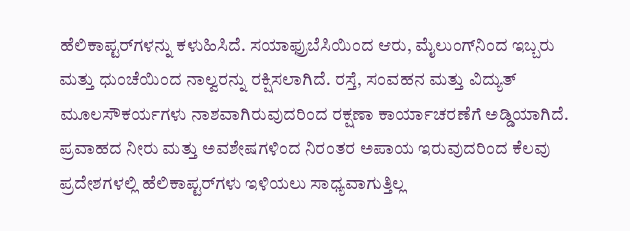ಹೆಲಿಕಾಪ್ಟರ್‌ಗಳನ್ನು ಕಳುಹಿಸಿದೆ. ಸಯಾಫ್ರುಬೆಸಿಯಿಂದ ಆರು, ಮೈಲುಂಗ್‌ನಿಂದ ಇಬ್ಬರು ಮತ್ತು ಧುಂಚೆಯಿಂದ ನಾಲ್ವರನ್ನು ರಕ್ಷಿಸಲಾಗಿದೆ. ರಸ್ತೆ, ಸಂವಹನ ಮತ್ತು ವಿದ್ಯುತ್ ಮೂಲಸೌಕರ್ಯಗಳು ನಾಶವಾಗಿರುವುದರಿಂದ ರಕ್ಷಣಾ ಕಾರ್ಯಾಚರಣೆಗೆ ಅಡ್ಡಿಯಾಗಿದೆ. ಪ್ರವಾಹದ ನೀರು ಮತ್ತು ಅವಶೇಷಗಳಿಂದ ನಿರಂತರ ಅಪಾಯ ಇರುವುದರಿಂದ ಕೆಲವು ಪ್ರದೇಶಗಳಲ್ಲಿ ಹೆಲಿಕಾಪ್ಟರ್‌ಗಳು ಇಳಿಯಲು ಸಾಧ್ಯವಾಗುತ್ತಿಲ್ಲ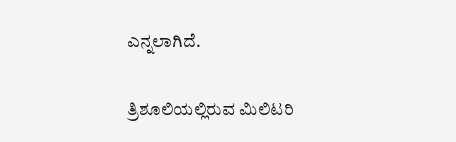ಎನ್ನಲಾಗಿದೆ.

ತ್ರಿಶೂಲಿಯಲ್ಲಿರುವ ಮಿಲಿಟರಿ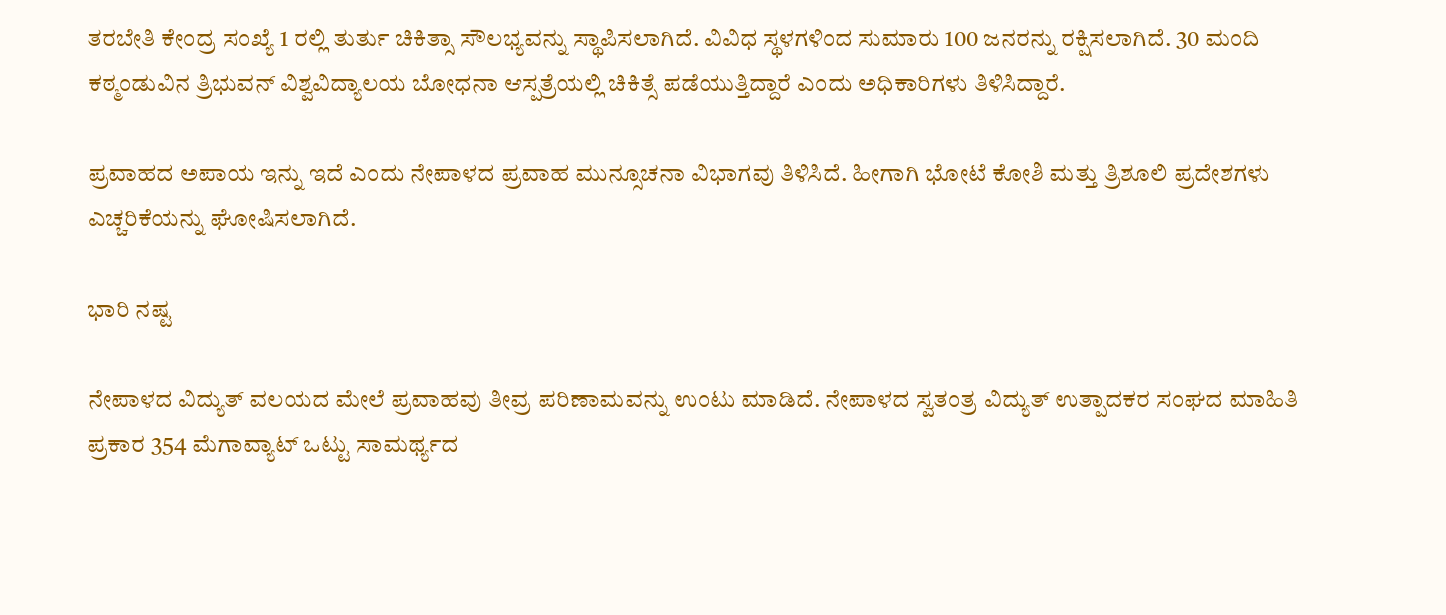ತರಬೇತಿ ಕೇಂದ್ರ ಸಂಖ್ಯೆ 1 ರಲ್ಲಿ ತುರ್ತು ಚಿಕಿತ್ಸಾ ಸೌಲಭ್ಯವನ್ನು ಸ್ಥಾಪಿಸಲಾಗಿದೆ. ವಿವಿಧ ಸ್ಥಳಗಳಿಂದ ಸುಮಾರು 100 ಜನರನ್ನು ರಕ್ಷಿಸಲಾಗಿದೆ. 30 ಮಂದಿ ಕಠ್ಮಂಡುವಿನ ತ್ರಿಭುವನ್ ವಿಶ್ವವಿದ್ಯಾಲಯ ಬೋಧನಾ ಆಸ್ಪತ್ರೆಯಲ್ಲಿ ಚಿಕಿತ್ಸೆ ಪಡೆಯುತ್ತಿದ್ದಾರೆ ಎಂದು ಅಧಿಕಾರಿಗಳು ತಿಳಿಸಿದ್ದಾರೆ.

ಪ್ರವಾಹದ ಅಪಾಯ ಇನ್ನು ಇದೆ ಎಂದು ನೇಪಾಳದ ಪ್ರವಾಹ ಮುನ್ಸೂಚನಾ ವಿಭಾಗವು ತಿಳಿಸಿದೆ. ಹೀಗಾಗಿ ಭೋಟೆ ಕೋಶಿ ಮತ್ತು ತ್ರಿಶೂಲಿ ಪ್ರದೇಶಗಳು ಎಚ್ಚರಿಕೆಯನ್ನು ಘೋಷಿಸಲಾಗಿದೆ.

ಭಾರಿ ನಷ್ಟ

ನೇಪಾಳದ ವಿದ್ಯುತ್ ವಲಯದ ಮೇಲೆ ಪ್ರವಾಹವು ತೀವ್ರ ಪರಿಣಾಮವನ್ನು ಉಂಟು ಮಾಡಿದೆ. ನೇಪಾಳದ ಸ್ವತಂತ್ರ ವಿದ್ಯುತ್ ಉತ್ಪಾದಕರ ಸಂಘದ ಮಾಹಿತಿ ಪ್ರಕಾರ 354 ಮೆಗಾವ್ಯಾಟ್ ಒಟ್ಟು ಸಾಮರ್ಥ್ಯದ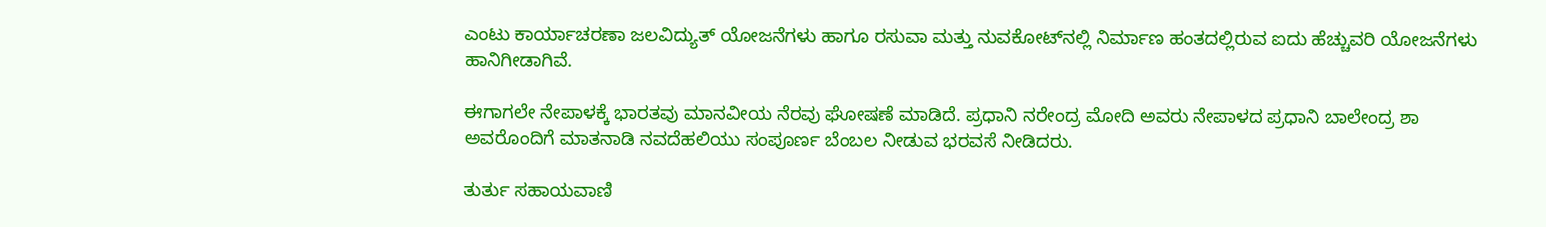ಎಂಟು ಕಾರ್ಯಾಚರಣಾ ಜಲವಿದ್ಯುತ್ ಯೋಜನೆಗಳು ಹಾಗೂ ರಸುವಾ ಮತ್ತು ನುವಕೋಟ್‌ನಲ್ಲಿ ನಿರ್ಮಾಣ ಹಂತದಲ್ಲಿರುವ ಐದು ಹೆಚ್ಚುವರಿ ಯೋಜನೆಗಳು ಹಾನಿಗೀಡಾಗಿವೆ.

ಈಗಾಗಲೇ ನೇಪಾಳಕ್ಕೆ ಭಾರತವು ಮಾನವೀಯ ನೆರವು ಘೋಷಣೆ ಮಾಡಿದೆ. ಪ್ರಧಾನಿ ನರೇಂದ್ರ ಮೋದಿ ಅವರು ನೇಪಾಳದ ಪ್ರಧಾನಿ ಬಾಲೇಂದ್ರ ಶಾ ಅವರೊಂದಿಗೆ ಮಾತನಾಡಿ ನವದೆಹಲಿಯು ಸಂಪೂರ್ಣ ಬೆಂಬಲ ನೀಡುವ ಭರವಸೆ ನೀಡಿದರು.

ತುರ್ತು ಸಹಾಯವಾಣಿ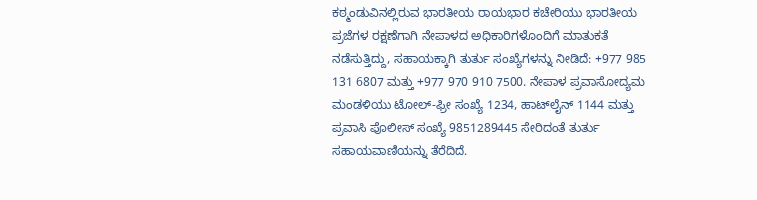ಕಠ್ಮಂಡುವಿನಲ್ಲಿರುವ ಭಾರತೀಯ ರಾಯಭಾರ ಕಚೇರಿಯು ಭಾರತೀಯ ಪ್ರಜೆಗಳ ರಕ್ಷಣೆಗಾಗಿ ನೇಪಾಳದ ಅಧಿಕಾರಿಗಳೊಂದಿಗೆ ಮಾತುಕತೆ ನಡೆಸುತ್ತಿದ್ದು, ಸಹಾಯಕ್ಕಾಗಿ ತುರ್ತು ಸಂಖ್ಯೆಗಳನ್ನು ನೀಡಿದೆ: +977 985 131 6807 ಮತ್ತು +977 970 910 7500. ನೇಪಾಳ ಪ್ರವಾಸೋದ್ಯಮ ಮಂಡಳಿಯು ಟೋಲ್-ಫ್ರೀ ಸಂಖ್ಯೆ 1234, ಹಾಟ್‌ಲೈನ್ 1144 ಮತ್ತು ಪ್ರವಾಸಿ ಪೊಲೀಸ್ ಸಂಖ್ಯೆ 9851289445 ಸೇರಿದಂತೆ ತುರ್ತು ಸಹಾಯವಾಣಿಯನ್ನು ತೆರೆದಿದೆ.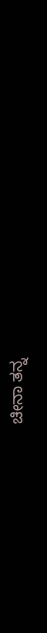ಚೀನಾ ತನ್ನ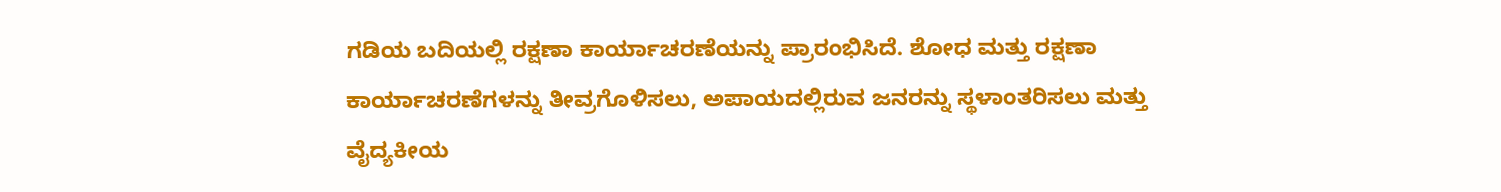ಗಡಿಯ ಬದಿಯಲ್ಲಿ ರಕ್ಷಣಾ ಕಾರ್ಯಾಚರಣೆಯನ್ನು ಪ್ರಾರಂಭಿಸಿದೆ. ಶೋಧ ಮತ್ತು ರಕ್ಷಣಾ ಕಾರ್ಯಾಚರಣೆಗಳನ್ನು ತೀವ್ರಗೊಳಿಸಲು, ಅಪಾಯದಲ್ಲಿರುವ ಜನರನ್ನು ಸ್ಥಳಾಂತರಿಸಲು ಮತ್ತು ವೈದ್ಯಕೀಯ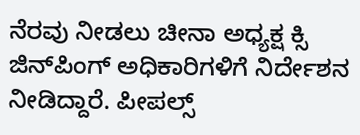ನೆರವು ನೀಡಲು ಚೀನಾ ಅಧ್ಯಕ್ಷ ಕ್ಸಿ ಜಿನ್‌ಪಿಂಗ್ ಅಧಿಕಾರಿಗಳಿಗೆ ನಿರ್ದೇಶನ ನೀಡಿದ್ದಾರೆ. ಪೀಪಲ್ಸ್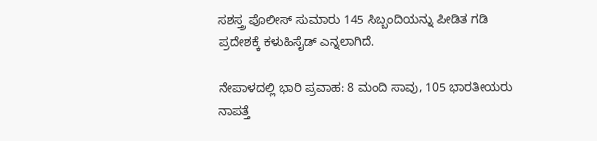ಸಶಸ್ತ್ರ ಪೊಲೀಸ್ ಸುಮಾರು 145 ಸಿಬ್ಬಂದಿಯನ್ನು ಪೀಡಿತ ಗಡಿ ಪ್ರದೇಶಕ್ಕೆ ಕಳುಹಿಸೈಡ್ ಎನ್ನಲಾಗಿದೆ.

ನೇಪಾಳದಲ್ಲಿ ಭಾರಿ ಪ್ರವಾಹ: 8 ಮಂದಿ ಸಾವು, 105 ಭಾರತೀಯರು ನಾಪತ್ತೆ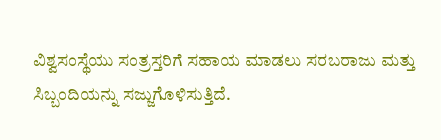ವಿಶ್ವಸಂಸ್ಥೆಯು ಸಂತ್ರಸ್ತರಿಗೆ ಸಹಾಯ ಮಾಡಲು ಸರಬರಾಜು ಮತ್ತು ಸಿಬ್ಬಂದಿಯನ್ನು ಸಜ್ಜುಗೊಳಿಸುತ್ತಿದೆ.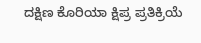ದಕ್ಷಿಣ ಕೊರಿಯಾ ಕ್ಷಿಪ್ರ ಪ್ರತಿಕ್ರಿಯೆ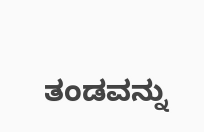ತಂಡವನ್ನು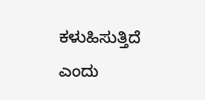ಕಳುಹಿಸುತ್ತಿದೆ ಎಂದು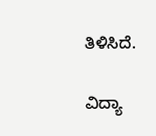ತಿಳಿಸಿದೆ.

ವಿದ್ಯಾ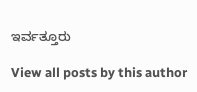ಇರ್ವತ್ತೂರು

View all posts by this author